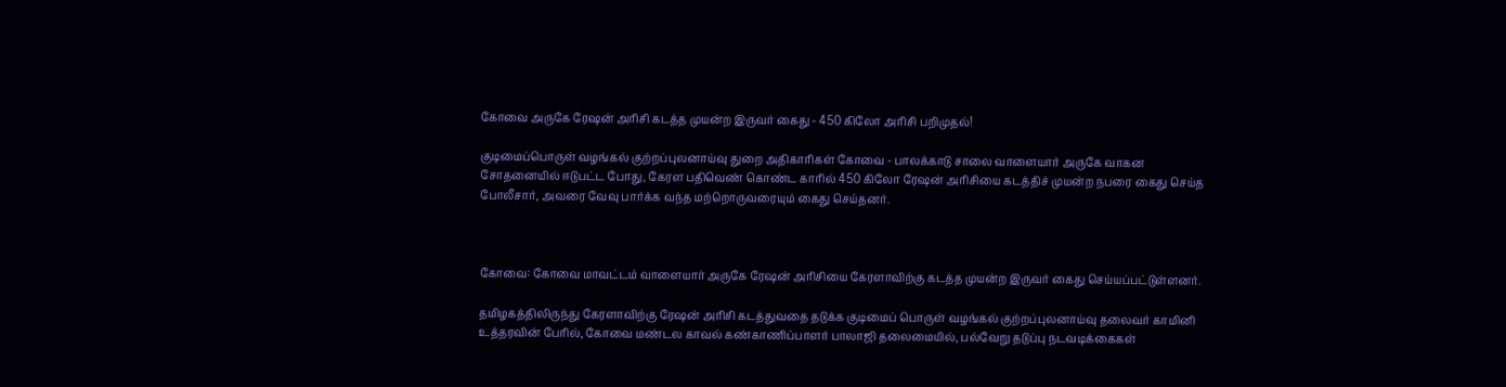கோவை அருகே ரேஷன் அரிசி கடத்த முயன்ற இருவர் கைது - 450 கிலோ அரிசி பறிமுதல்!

குடிமைப்பொருள் வழங்கல் குற்றப்புலனாய்வு துறை அதிகாரிகள் கோவை - பாலக்காடு சாலை வாளையார் அருகே வாகன சோதனையில் ஈடுபட்ட போது, கேரள பதிவெண் கொண்ட காரில் 450 கிலோ ரேஷன் அரிசியை கடத்திச் முயன்ற நபரை கைது செய்த போலீசார், அவரை வேவு பார்க்க வந்த மற்றொருவரையும் கைது செய்தனர்.



கோவை: கோவை மாவட்டம் வாளையார் அருகே ரேஷன் அரிசியை கேரளாவிற்கு கடத்த முயன்ற இருவர் கைது செய்யப்பட்டுள்ளனர்.

தமிழகத்திலிருந்து கேரளாவிற்கு ரேஷன் அரிசி கடத்துவதை தடுக்க குடிமைப் பொருள் வழங்கல் குற்றப்புலனாய்வு தலைவர் காமினி உத்தரவின் பேரில், கோவை மண்டல காவல் கண்காணிப்பாளர் பாலாஜி தலைமையில், பல்வேறு தடுப்பு நடவடிக்கைகள்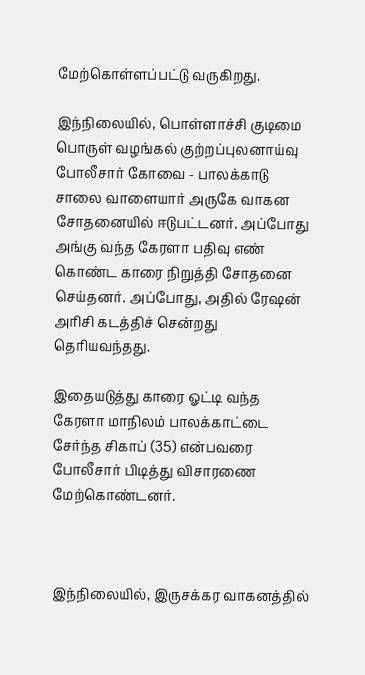மேற்கொள்ளப்பட்டு வருகிறது.

இந்நிலையில், பொள்ளாச்சி குடிமை பொருள் வழங்கல் குற்றப்புலனாய்வு போலீசார் கோவை - பாலக்காடு சாலை வாளையார் அருகே வாகன சோதனையில் ஈடுபட்டனர். அப்போது அங்கு வந்த கேரளா பதிவு எண் கொண்ட காரை நிறுத்தி சோதனை செய்தனர். அப்போது, அதில் ரேஷன் அரிசி கடத்திச் சென்றது தெரியவந்தது.

இதையடுத்து காரை ஓட்டி வந்த கேரளா மாநிலம் பாலக்காட்டை சேர்ந்த சிகாப் (35) என்பவரை போலீசார் பிடித்து விசாரணை மேற்கொண்டனர்.



இந்நிலையில், இருசக்கர வாகனத்தில்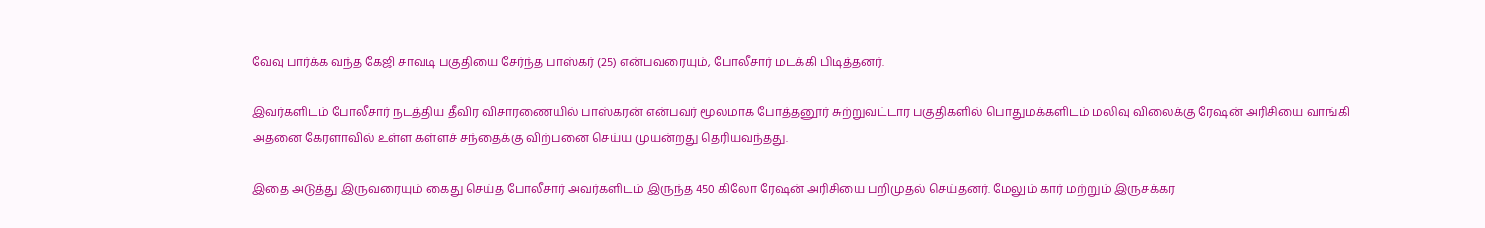வேவு பார்க்க வந்த கேஜி சாவடி பகுதியை சேர்ந்த பாஸ்கர் (25) என்பவரையும், போலீசார் மடக்கி பிடித்தனர்.

இவர்களிடம் போலீசார் நடத்திய தீவிர விசாரணையில் பாஸ்கரன் என்பவர் மூலமாக போத்தனூர் சுற்றுவட்டார பகுதிகளில் பொதுமக்களிடம் மலிவு விலைக்கு ரேஷன் அரிசியை வாங்கி அதனை கேரளாவில் உள்ள கள்ளச் சந்தைக்கு விற்பனை செய்ய முயன்றது தெரியவந்தது.

இதை அடுத்து இருவரையும் கைது செய்த போலீசார் அவர்களிடம் இருந்த 450 கிலோ ரேஷன் அரிசியை பறிமுதல் செய்தனர். மேலும் கார் மற்றும் இருசக்கர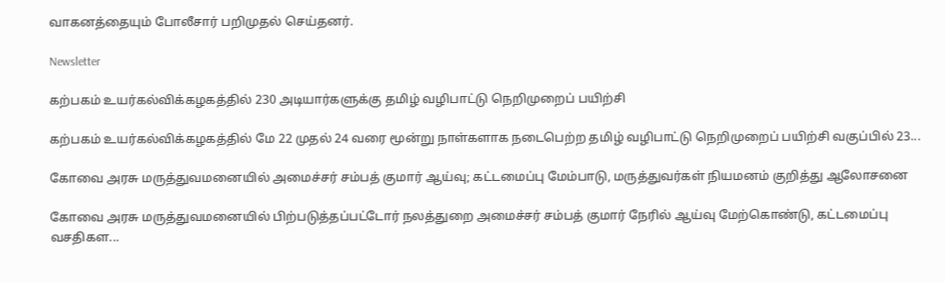வாகனத்தையும் போலீசார் பறிமுதல் செய்தனர்.

Newsletter

கற்பகம் உயர்கல்விக்கழகத்தில் 230 அடியார்களுக்கு தமிழ் வழிபாட்டு நெறிமுறைப் பயிற்சி

கற்பகம் உயர்கல்விக்கழகத்தில் மே 22 முதல் 24 வரை மூன்று நாள்களாக நடைபெற்ற தமிழ் வழிபாட்டு நெறிமுறைப் பயிற்சி வகுப்பில் 23...

கோவை அரசு மருத்துவமனையில் அமைச்சர் சம்பத் குமார் ஆய்வு; கட்டமைப்பு மேம்பாடு, மருத்துவர்கள் நியமனம் குறித்து ஆலோசனை

கோவை அரசு மருத்துவமனையில் பிற்படுத்தப்பட்டோர் நலத்துறை அமைச்சர் சம்பத் குமார் நேரில் ஆய்வு மேற்கொண்டு, கட்டமைப்பு வசதிகள...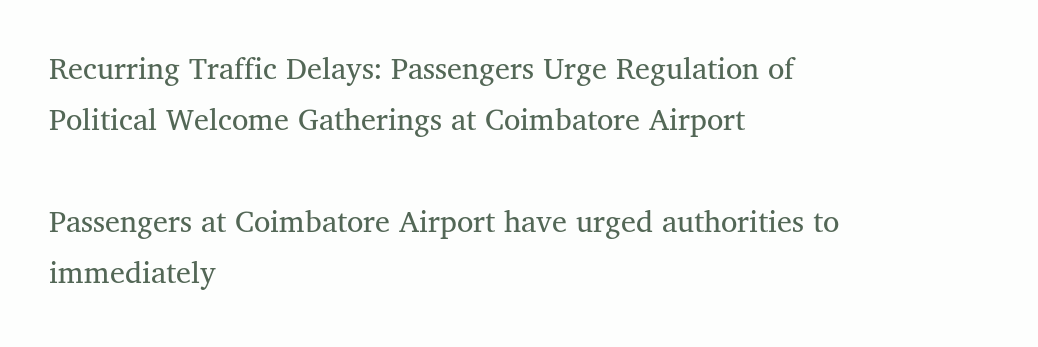Recurring Traffic Delays: Passengers Urge Regulation of Political Welcome Gatherings at Coimbatore Airport

Passengers at Coimbatore Airport have urged authorities to immediately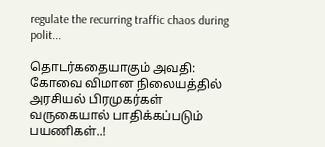regulate the recurring traffic chaos during polit...

தொடர்கதையாகும் அவதி: கோவை விமான நிலையத்தில் அரசியல் பிரமுகர்கள் வருகையால் பாதிக்கப்படும் பயணிகள்..!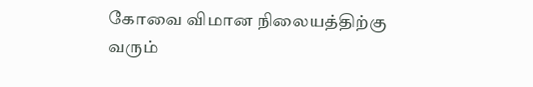கோவை விமான நிலையத்திற்கு வரும்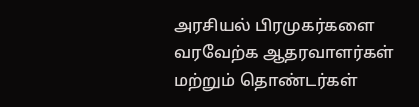அரசியல் பிரமுகர்களை வரவேற்க ஆதரவாளர்கள் மற்றும் தொண்டர்கள்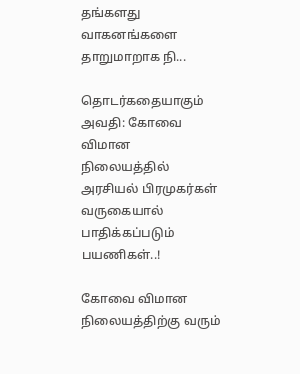தங்களது வாகனங்களை தாறுமாறாக நி...

தொடர்கதையாகும் அவதி: கோவை விமான நிலையத்தில் அரசியல் பிரமுகர்கள் வருகையால் பாதிக்கப்படும் பயணிகள்..!

கோவை விமான நிலையத்திற்கு வரும்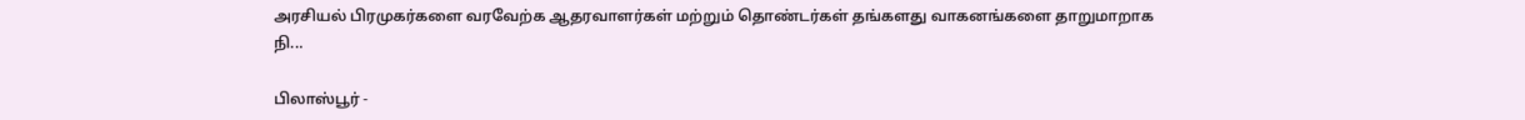அரசியல் பிரமுகர்களை வரவேற்க ஆதரவாளர்கள் மற்றும் தொண்டர்கள் தங்களது வாகனங்களை தாறுமாறாக நி...

பிலாஸ்பூர் -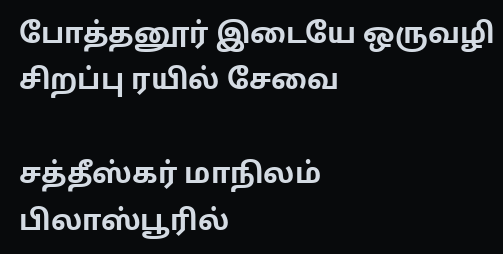போத்தனூர் இடையே ஒருவழி சிறப்பு ரயில் சேவை

சத்தீஸ்கர் மாநிலம் பிலாஸ்பூரில்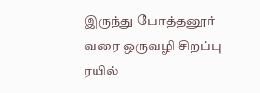இருந்து போத்தனூர் வரை ஒருவழி சிறப்பு ரயில்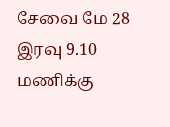சேவை மே 28 இரவு 9.10 மணிக்கு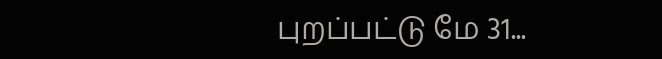புறப்பட்டு மே 31...